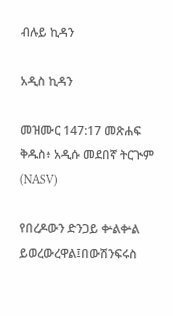ብሉይ ኪዳን

አዲስ ኪዳን

መዝሙር 147:17 መጽሐፍ ቅዱስ፥ አዲሱ መደበኛ ትርጒም (NASV)

የበረዶውን ድንጋይ ቍልቍል ይወረውረዋል፤በውሽንፍሩስ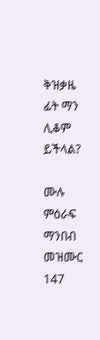ቅዝቃዜ ፊት ማን ሊቆም ይችላል?

ሙሉ ምዕራፍ ማንበብ መዝሙር 147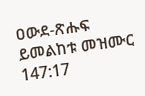ዐውደ-ጽሑፍ ይመልከቱ መዝሙር 147:17